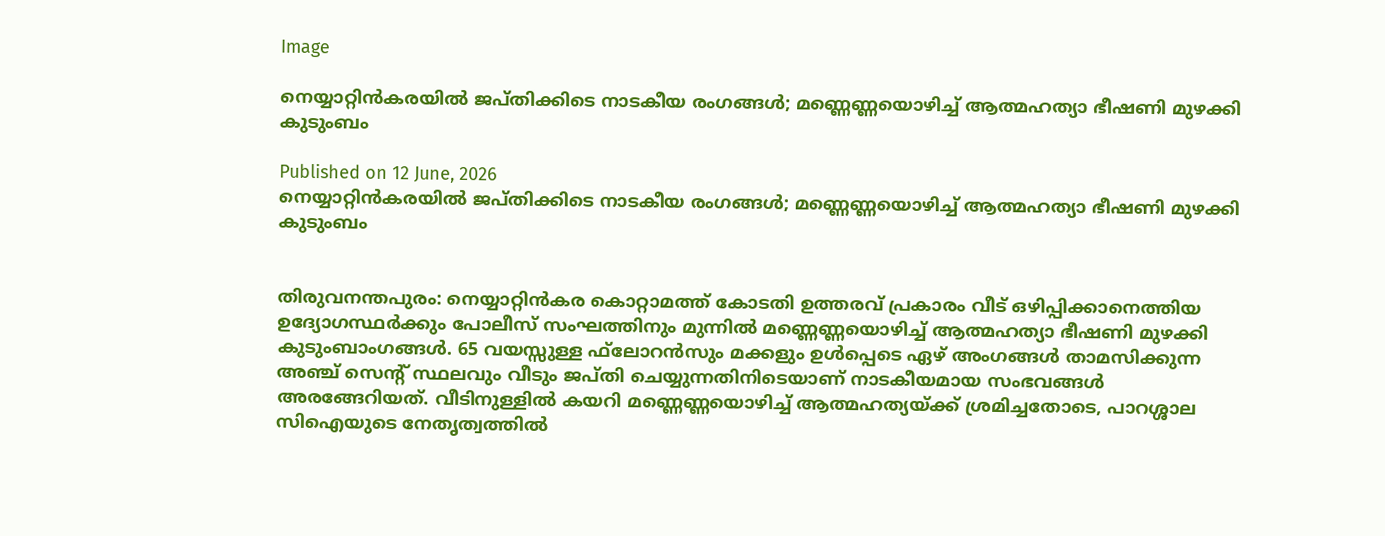Image

നെയ്യാറ്റിന്‍കരയില്‍ ജപ്തിക്കിടെ നാടകീയ രംഗങ്ങള്‍; മണ്ണെണ്ണയൊഴിച്ച് ആത്മഹത്യാ ഭീഷണി മുഴക്കി കുടുംബം

Published on 12 June, 2026
നെയ്യാറ്റിന്‍കരയില്‍ ജപ്തിക്കിടെ നാടകീയ രംഗങ്ങള്‍; മണ്ണെണ്ണയൊഴിച്ച് ആത്മഹത്യാ ഭീഷണി മുഴക്കി കുടുംബം


തിരുവനന്തപുരം: നെയ്യാറ്റിന്‍കര കൊറ്റാമത്ത് കോടതി ഉത്തരവ് പ്രകാരം വീട് ഒഴിപ്പിക്കാനെത്തിയ ഉദ്യോഗസ്ഥര്‍ക്കും പോലീസ് സംഘത്തിനും മുന്നില്‍ മണ്ണെണ്ണയൊഴിച്ച് ആത്മഹത്യാ ഭീഷണി മുഴക്കി കുടുംബാംഗങ്ങള്‍. 65 വയസ്സുള്ള ഫ്‌ലോറന്‍സും മക്കളും ഉള്‍പ്പെടെ ഏഴ് അംഗങ്ങള്‍ താമസിക്കുന്ന അഞ്ച് സെന്റ് സ്ഥലവും വീടും ജപ്തി ചെയ്യുന്നതിനിടെയാണ് നാടകീയമായ സംഭവങ്ങള്‍ അരങ്ങേറിയത്. വീടിനുള്ളില്‍ കയറി മണ്ണെണ്ണയൊഴിച്ച് ആത്മഹത്യയ്ക്ക് ശ്രമിച്ചതോടെ, പാറശ്ശാല സിഐയുടെ നേതൃത്വത്തില്‍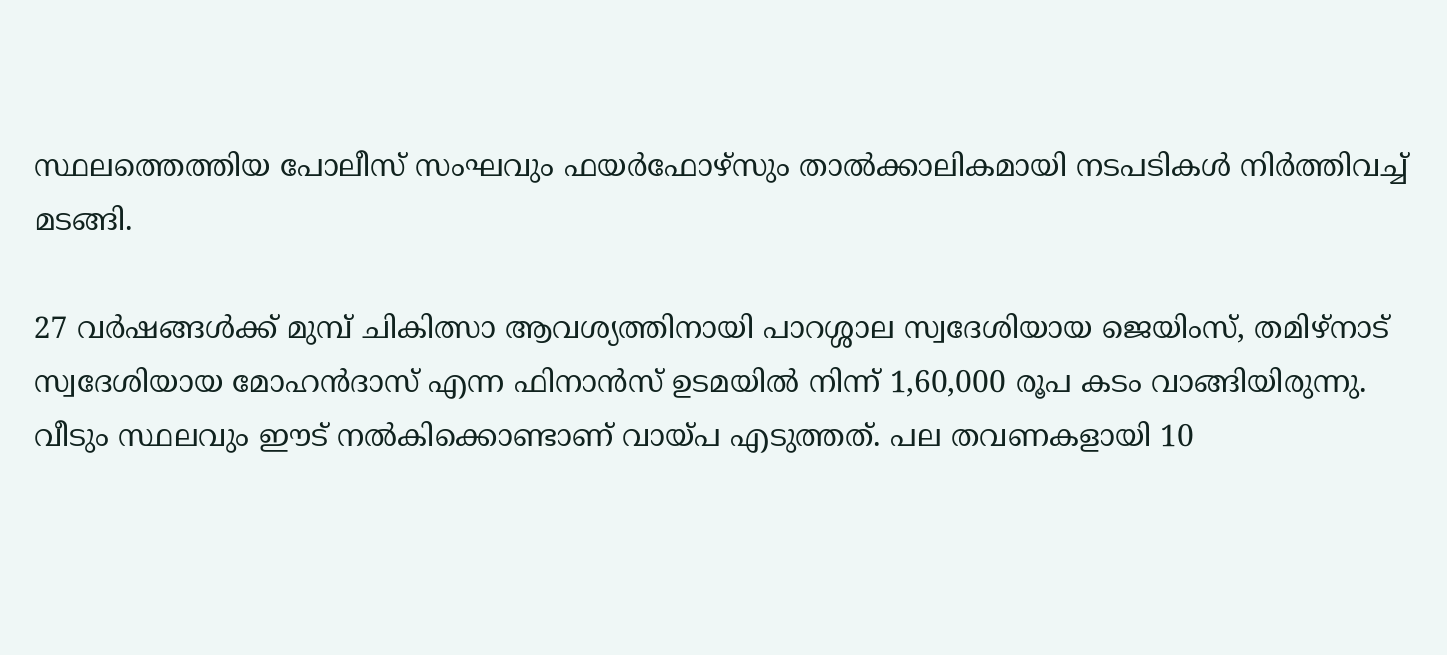സ്ഥലത്തെത്തിയ പോലീസ് സംഘവും ഫയര്‍ഫോഴ്‌സും താല്‍ക്കാലികമായി നടപടികള്‍ നിര്‍ത്തിവച്ച് മടങ്ങി.

27 വര്‍ഷങ്ങള്‍ക്ക് മുമ്പ് ചികിത്സാ ആവശ്യത്തിനായി പാറശ്ശാല സ്വദേശിയായ ജെയിംസ്, തമിഴ്നാട് സ്വദേശിയായ മോഹന്‍ദാസ് എന്ന ഫിനാന്‍സ് ഉടമയില്‍ നിന്ന് 1,60,000 രൂപ കടം വാങ്ങിയിരുന്നു. വീടും സ്ഥലവും ഈട് നല്‍കിക്കൊണ്ടാണ് വായ്പ എടുത്തത്. പല തവണകളായി 10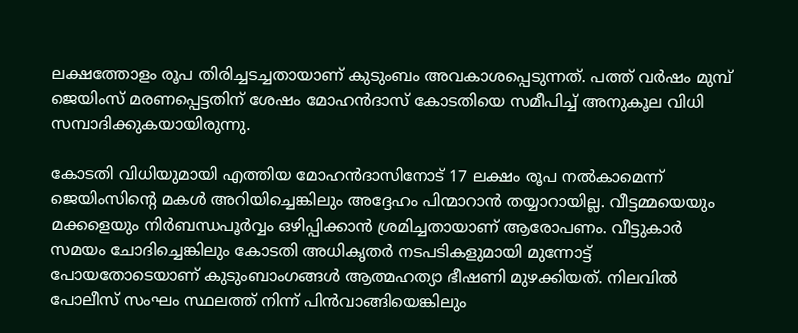ലക്ഷത്തോളം രൂപ തിരിച്ചടച്ചതായാണ് കുടുംബം അവകാശപ്പെടുന്നത്. പത്ത് വര്‍ഷം മുമ്പ് ജെയിംസ് മരണപ്പെട്ടതിന് ശേഷം മോഹന്‍ദാസ് കോടതിയെ സമീപിച്ച് അനുകൂല വിധി സമ്പാദിക്കുകയായിരുന്നു.

കോടതി വിധിയുമായി എത്തിയ മോഹന്‍ദാസിനോട് 17 ലക്ഷം രൂപ നല്‍കാമെന്ന് ജെയിംസിന്റെ മകള്‍ അറിയിച്ചെങ്കിലും അദ്ദേഹം പിന്മാറാന്‍ തയ്യാറായില്ല. വീട്ടമ്മയെയും മക്കളെയും നിര്‍ബന്ധപൂര്‍വ്വം ഒഴിപ്പിക്കാന്‍ ശ്രമിച്ചതായാണ് ആരോപണം. വീട്ടുകാര്‍ സമയം ചോദിച്ചെങ്കിലും കോടതി അധികൃതര്‍ നടപടികളുമായി മുന്നോട്ട് പോയതോടെയാണ് കുടുംബാംഗങ്ങള്‍ ആത്മഹത്യാ ഭീഷണി മുഴക്കിയത്. നിലവില്‍ പോലീസ് സംഘം സ്ഥലത്ത് നിന്ന് പിന്‍വാങ്ങിയെങ്കിലും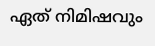ഏത് നിമിഷവും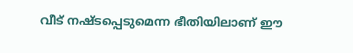വീട് നഷ്ടപ്പെടുമെന്ന ഭീതിയിലാണ് ഈ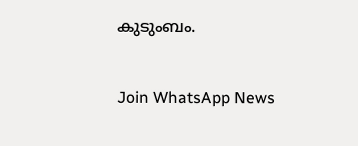കുടുംബം.


Join WhatsApp News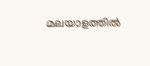മലയാളത്തില്‍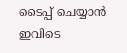ടൈപ്പ് ചെയ്യാന്‍ ഇവിടെ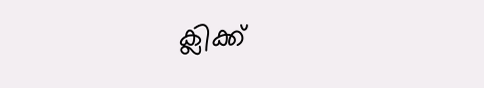ക്ലിക്ക്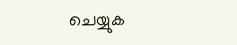ചെയ്യുക